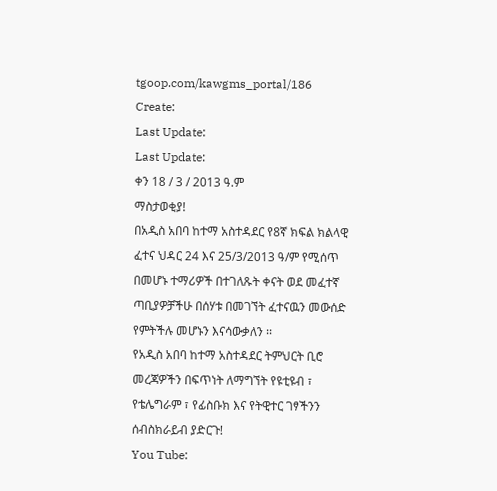tgoop.com/kawgms_portal/186
Create:
Last Update:
Last Update:
ቀን 18 / 3 / 2013 ዓ.ም
ማስታወቂያ!
በአዲስ አበባ ከተማ አስተዳደር የ8ኛ ክፍል ክልላዊ ፈተና ህዳር 24 እና 25/3/2013 ዓ/ም የሚሰጥ በመሆኑ ተማሪዎች በተገለጹት ቀናት ወደ መፈተኛ ጣቢያዎቻችሁ በሰሃቱ በመገኘት ፈተናዉን መውሰድ የምትችሉ መሆኑን እናሳውቃለን ፡፡
የአዲስ አበባ ከተማ አስተዳደር ትምህርት ቢሮ
መረጃዎችን በፍጥነት ለማግኘት የዩቲዩብ ፣ የቴሌግራም ፣ የፊስቡክ እና የትዊተር ገፃችንን ሰብስክራይብ ያድርጉ!
You Tube: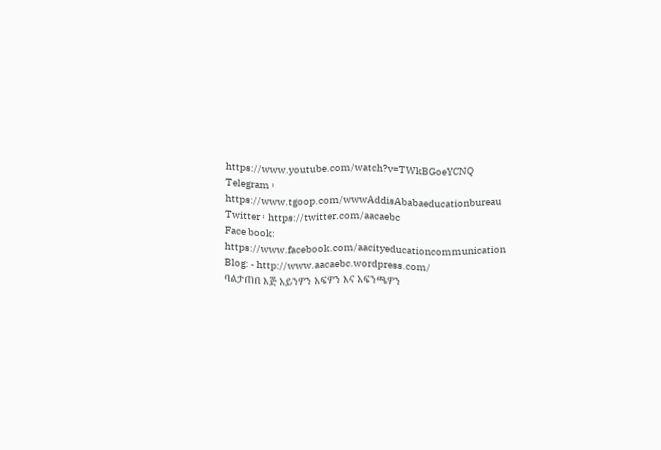https://www.youtube.com/watch?v=TWkBGoeYCNQ
Telegram ፡ https://www.tgoop.com/wwwAddisAbabaeducationbureau
Twitter ፡ https://twitter.com/aacaebc
Face book: https://www.facebook.com/aacityeducationcommunication
Blog: - http://www.aacaebc.wordpress.com/
ባልታጠበ እጅ አይንዎን አፍዎን እና አፍንጫዎን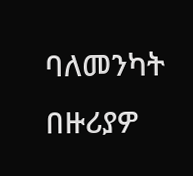ባለመንካት በዙሪያዎ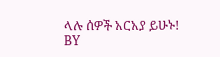ላሉ ሰዎች አርአያ ይሁኑ!
BY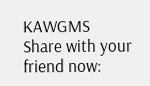KAWGMS
Share with your friend now: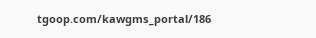tgoop.com/kawgms_portal/186